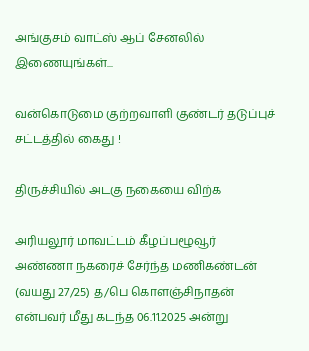அங்குசம் வாட்ஸ் ஆப் சேனலில் இணையுங்கள்...

வன்கொடுமை குற்றவாளி குண்டர் தடுப்புச் சட்டத்தில் கைது !

திருச்சியில் அடகு நகையை விற்க

அரியலூர் மாவட்டம் கீழப்பழூவூர் அண்ணா நகரைச் சேர்ந்த மணிகண்டன் (வயது 27/25) த/பெ கொளஞ்சிநாதன் என்பவர் மீது கடந்த 06.11.2025 அன்று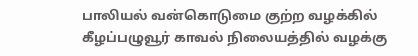பாலியல் வன்கொடுமை குற்ற வழக்கில் கீழப்பழுவூர் காவல் நிலையத்தில் வழக்கு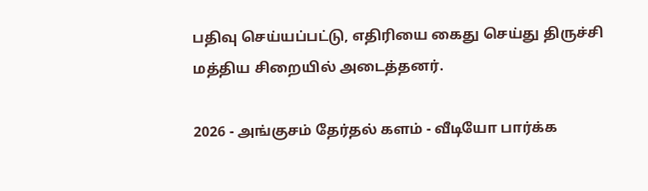பதிவு செய்யப்பட்டு, எதிரியை கைது செய்து திருச்சி மத்திய சிறையில் அடைத்தனர்.

2026 - அங்குசம் தேர்தல் களம் - வீடியோ பார்க்க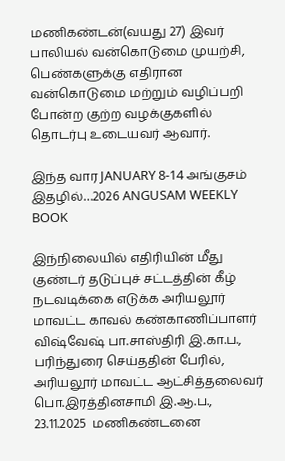மணிகண்டன்(வயது 27) இவர்  பாலியல் வன்கொடுமை முயற்சி, பெண்களுக்கு எதிரான வன்கொடுமை மற்றும் வழிப்பறி போன்ற குற்ற வழக்குகளில் தொடர்பு உடையவர் ஆவார்.

இந்த வார JANUARY 8-14 அங்குசம் இதழில்…2026 ANGUSAM WEEKLY BOOK

இந்நிலையில் எதிரியின் மீது குண்டர் தடுப்புச் சட்டத்தின் கீழ் நடவடிக்கை எடுக்க அரியலூர் மாவட்ட காவல் கண்காணிப்பாளர் விஷ்வேஷ் பா.சாஸ்திரி இ.கா.ப.,  பரிந்துரை செய்ததின் பேரில், அரியலூர் மாவட்ட ஆட்சித்தலைவர் பொ.இரத்தினசாமி இ.ஆ.ப.,  23.11.2025  மணிகண்டனை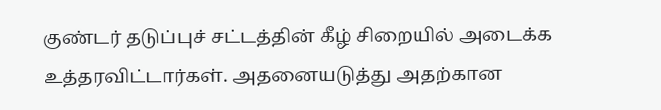குண்டர் தடுப்புச் சட்டத்தின் கீழ் சிறையில் அடைக்க உத்தரவிட்டார்கள். அதனையடுத்து அதற்கான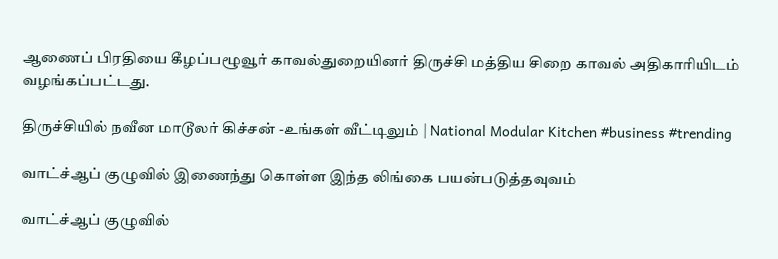ஆணைப் பிரதியை கீழப்பழூவூர் காவல்துறையினர் திருச்சி மத்திய சிறை காவல் அதிகாரியிடம் வழங்கப்பட்டது.

திருச்சியில் நவீன மாடூலர் கிச்சன் -உங்கள் வீட்டிலும் | National Modular Kitchen #business #trending

வாட்ச்ஆப் குழுவில் இணைந்து கொள்ள இந்த லிங்கை பயன்படுத்தவுவம்

வாட்ச்ஆப் குழுவில்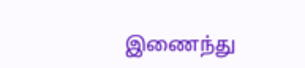இணைந்து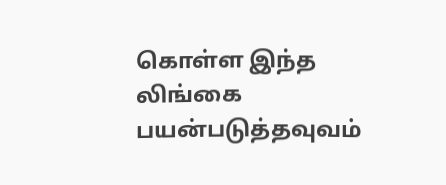கொள்ள இந்த லிங்கை பயன்படுத்தவுவம்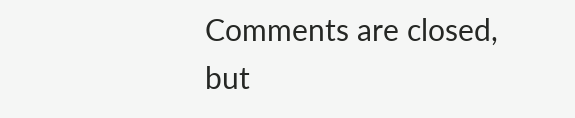Comments are closed, but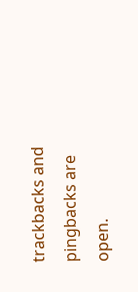trackbacks and pingbacks are open.